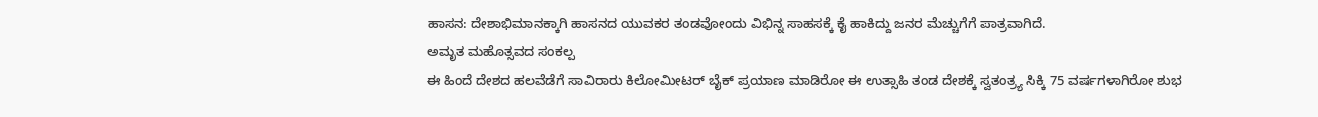ಹಾಸನ: ದೇಶಾಭಿಮಾನಕ್ಕಾಗಿ ಹಾಸನದ ಯುವಕರ ತಂಡವೋಂದು ವಿಭಿನ್ನ ಸಾಹಸಕ್ಕೆ ಕೈ ಹಾಕಿದ್ದು ಜನರ ಮೆಚ್ಚುಗೆಗೆ ಪಾತ್ರವಾಗಿದೆ.
ಅಮೃತ ಮಹೊತ್ಸವದ ಸಂಕಲ್ಪ
ಈ ಹಿಂದೆ ದೇಶದ ಹಲವೆಡೆಗೆ ಸಾವಿರಾರು ಕಿಲೋಮೀಟರ್ ಬೈಕ್ ಪ್ರಯಾಣ ಮಾಡಿರೋ ಈ ಉತ್ಸಾಹಿ ತಂಡ ದೇಶಕ್ಕೆ ಸ್ವತಂತ್ರ್ಯ ಸಿಕ್ಕಿ 75 ವರ್ಷಗಳಾಗಿರೋ ಶುಭ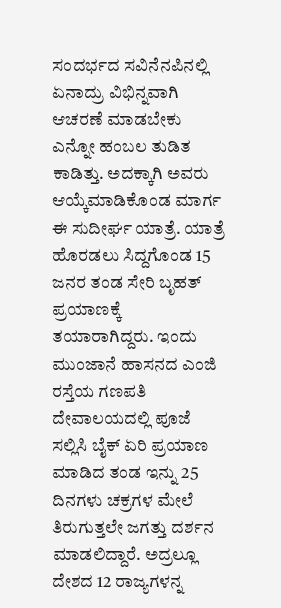ಸಂದರ್ಭದ ಸವಿನೆನಪಿನಲ್ಲಿ ಏನಾದ್ರು ವಿಭಿನ್ನವಾಗಿ ಆಚರಣೆ ಮಾಡಬೇಕು ಎನ್ನೋ ಹಂಬಲ ತುಡಿತ ಕಾಡಿತ್ತು. ಅದಕ್ಕಾಗಿ ಅವರು ಆಯ್ಕೆಮಾಡಿಕೊಂಡ ಮಾರ್ಗ ಈ ಸುದೀರ್ಘ ಯಾತ್ರೆ. ಯಾತ್ರೆ ಹೊರಡಲು ಸಿದ್ದಗೊಂಡ 15 ಜನರ ತಂಡ ಸೇರಿ ಬೃಹತ್ ಪ್ರಯಾಣಕ್ಕೆ ತಯಾರಾಗಿದ್ದರು. ಇಂದು ಮುಂಜಾನೆ ಹಾಸನದ ಎಂಜಿ ರಸ್ತೆಯ ಗಣಪತಿ ದೇವಾಲಯದಲ್ಲಿ ಪೂಜೆ ಸಲ್ಲಿಸಿ ಬೈಕ್ ಏರಿ ಪ್ರಯಾಣ ಮಾಡಿದ ತಂಡ ಇನ್ನು 25 ದಿನಗಳು ಚಕ್ರಗಳ ಮೇಲೆ ತಿರುಗುತ್ತಲೇ ಜಗತ್ತು ದರ್ಶನ ಮಾಡಲಿದ್ದಾರೆ. ಅದ್ರಲ್ಲೂ ದೇಶದ 12 ರಾಜ್ಯಗಳನ್ನ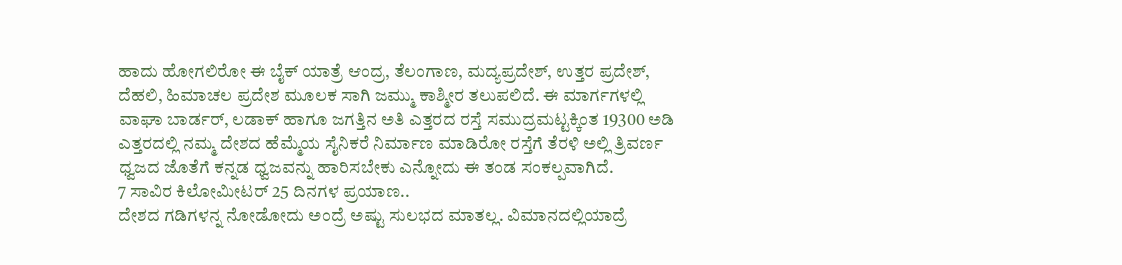ಹಾದು ಹೋಗಲಿರೋ ಈ ಬೈಕ್ ಯಾತ್ರೆ ಆಂದ್ರ, ತೆಲಂಗಾಣ, ಮದ್ಯಪ್ರದೇಶ್, ಉತ್ತರ ಪ್ರದೇಶ್, ದೆಹಲಿ, ಹಿಮಾಚಲ ಪ್ರದೇಶ ಮೂಲಕ ಸಾಗಿ ಜಮ್ಮು ಕಾಶ್ಮೀರ ತಲುಪಲಿದೆ. ಈ ಮಾರ್ಗಗಳಲ್ಲಿ ವಾಘಾ ಬಾರ್ಡರ್, ಲಡಾಕ್ ಹಾಗೂ ಜಗತ್ತಿನ ಅತಿ ಎತ್ತರದ ರಸ್ತೆ ಸಮುದ್ರಮಟ್ಟಕ್ಕಿಂತ 19300 ಅಡಿ ಎತ್ತರದಲ್ಲಿ ನಮ್ಮ ದೇಶದ ಹೆಮ್ಮೆಯ ಸೈನಿಕರೆ ನಿರ್ಮಾಣ ಮಾಡಿರೋ ರಸ್ತೆಗೆ ತೆರಳಿ ಅಲ್ಲಿ ತ್ರಿವರ್ಣ ಧ್ವಜದ ಜೊತೆಗೆ ಕನ್ನಡ ಧ್ವಜವನ್ನು ಹಾರಿಸಬೇಕು ಎನ್ನೋದು ಈ ತಂಡ ಸಂಕಲ್ಪವಾಗಿದೆ.
7 ಸಾವಿರ ಕಿಲೋಮೀಟರ್ 25 ದಿನಗಳ ಪ್ರಯಾಣ..
ದೇಶದ ಗಡಿಗಳನ್ನ ನೋಡೋದು ಅಂದ್ರೆ ಅಷ್ಟು ಸುಲಭದ ಮಾತಲ್ಲ. ವಿಮಾನದಲ್ಲಿಯಾದ್ರೆ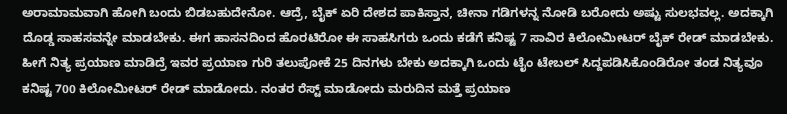ಅರಾಮಾಮವಾಗಿ ಹೋಗಿ ಬಂದು ಬಿಡಬಹುದೇನೋ. ಆದ್ರೆ, ಬೈಕ್ ಏರಿ ದೇಶದ ಪಾಕಿಸ್ತಾನ, ಚೀನಾ ಗಡಿಗಳನ್ನ ನೋಡಿ ಬರೋದು ಅಷ್ಟು ಸುಲಭವಲ್ಲ. ಅದಕ್ಕಾಗಿ ದೊಡ್ಡ ಸಾಹಸವನ್ನೇ ಮಾಡಬೇಕು. ಈಗ ಹಾಸನದಿಂದ ಹೊರಟಿರೋ ಈ ಸಾಹಸಿಗರು ಒಂದು ಕಡೆಗೆ ಕನಿಷ್ಟ 7 ಸಾವಿರ ಕಿಲೋಮೀಟರ್ ಬೈಕ್ ರೇಡ್ ಮಾಡಬೇಕು. ಹೀಗೆ ನಿತ್ಯ ಪ್ರಯಾಣ ಮಾಡಿದ್ರೆ ಇವರ ಪ್ರಯಾಣ ಗುರಿ ತಲುಪೋಕೆ 25 ದಿನಗಳು ಬೇಕು ಅದಕ್ಕಾಗಿ ಒಂದು ಟೈಂ ಟೇಬಲ್ ಸಿದ್ದಪಡಿಸಿಕೊಂಡಿರೋ ತಂಡ ನಿತ್ಯವೂ ಕನಿಷ್ಟ 700 ಕಿಲೋಮೀಟರ್ ರೇಡ್ ಮಾಡೋದು. ನಂತರ ರೆಸ್ಟ್ ಮಾಡೋದು ಮರುದಿನ ಮತ್ತೆ ಪ್ರಯಾಣ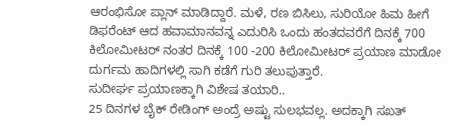ಆರಂಭಿಸೋ ಪ್ಲಾನ್ ಮಾಡಿದ್ದಾರೆ. ಮಳೆ, ರಣ ಬಿಸಿಲು, ಸುರಿಯೋ ಹಿಮ ಹೀಗೆ ಡಿಫರೆಂಟ್ ಆದ ಹವಾಮಾನವನ್ನ ಎದುರಿಸಿ ಒಂದು ಹಂತದವರೆಗೆ ದಿನಕ್ಕೆ 700 ಕಿಲೋಮೀಟರ್ ನಂತರ ದಿನಕ್ಕೆ 100 -200 ಕಿಲೋಮೀಟರ್ ಪ್ರಯಾಣ ಮಾಡೋ ದುರ್ಗಮ ಹಾದಿಗಳಲ್ಲಿ ಸಾಗಿ ಕಡೆಗೆ ಗುರಿ ತಲುಪುತ್ತಾರೆ.
ಸುದೀರ್ಘ ಪ್ರಯಾಣಕ್ಕಾಗಿ ವಿಶೇಷ ತಯಾರಿ..
25 ದಿನಗಳ ಬೈಕ್ ರೇಡಿಂಗ್ ಅಂದ್ರೆ ಅಷ್ಟು ಸುಲಭವಲ್ಲ. ಅದಕ್ಕಾಗಿ ಸಖತ್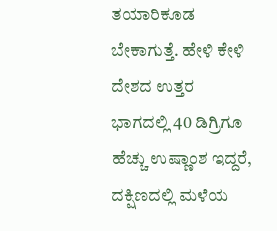ತಯಾರಿಕೂಡ ಬೇಕಾಗುತ್ತೆ. ಹೇಳಿ ಕೇಳಿ ದೇಶದ ಉತ್ತರ ಭಾಗದಲ್ಲಿ 40 ಡಿಗ್ರಿಗೂ ಹೆಚ್ಚು ಉಷ್ಣಾಂಶ ಇದ್ದರೆ, ದಕ್ಷಿಣದಲ್ಲಿ ಮಳೆಯ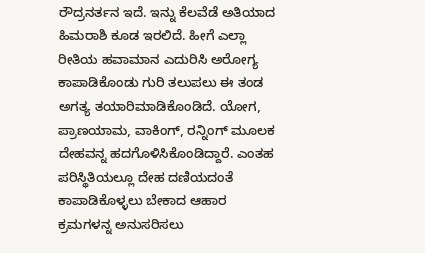ರೌದ್ರನರ್ತನ ಇದೆ. ಇನ್ನು ಕೆಲವೆಡೆ ಅತಿಯಾದ ಹಿಮರಾಶಿ ಕೂಡ ಇರಲಿದೆ. ಹೀಗೆ ಎಲ್ಲಾ ರೀತಿಯ ಹವಾಮಾನ ಎದುರಿಸಿ ಅರೋಗ್ಯ ಕಾಪಾಡಿಕೊಂಡು ಗುರಿ ತಲುಪಲು ಈ ತಂಡ ಅಗತ್ಯ ತಯಾರಿಮಾಡಿಕೊಂಡಿದೆ. ಯೋಗ, ಪ್ರಾಣಯಾಮ, ವಾಕಿಂಗ್, ರನ್ನಿಂಗ್ ಮೂಲಕ ದೇಹವನ್ನ ಹದಗೊಳಿಸಿಕೊಂಡಿದ್ದಾರೆ. ಎಂತಹ ಪರಿಸ್ಥಿತಿಯಲ್ಲೂ ದೇಹ ದಣಿಯದಂತೆ ಕಾಪಾಡಿಕೊಳ್ಳಲು ಬೇಕಾದ ಆಹಾರ ಕ್ರಮಗಳನ್ನ ಅನುಸರಿಸಲು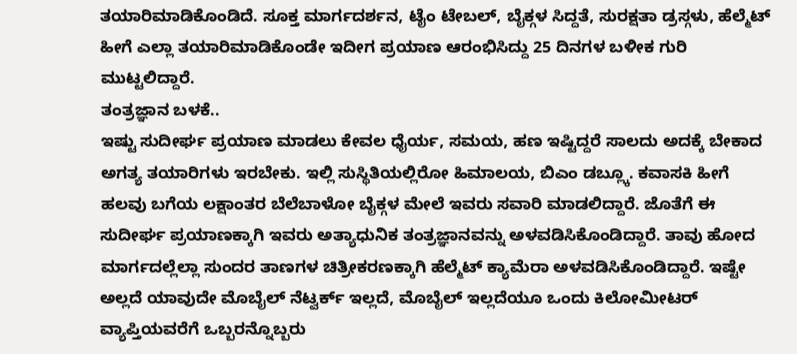ತಯಾರಿಮಾಡಿಕೊಂಡಿದೆ. ಸೂಕ್ತ ಮಾರ್ಗದರ್ಶನ, ಟೈಂ ಟೇಬಲ್, ಬೈಕ್ಗಳ ಸಿದ್ದತೆ, ಸುರಕ್ಷತಾ ಡ್ರಸ್ಗಳು, ಹೆಲ್ಮೆಟ್ ಹೀಗೆ ಎಲ್ಲಾ ತಯಾರಿಮಾಡಿಕೊಂಡೇ ಇದೀಗ ಪ್ರಯಾಣ ಆರಂಭಿಸಿದ್ದು 25 ದಿನಗಳ ಬಳೀಕ ಗುರಿ ಮುಟ್ಟಲಿದ್ದಾರೆ.
ತಂತ್ರಜ್ಞಾನ ಬಳಕೆ..
ಇಷ್ಟು ಸುದೀರ್ಘ ಪ್ರಯಾಣ ಮಾಡಲು ಕೇವಲ ಧೈರ್ಯ, ಸಮಯ, ಹಣ ಇಷ್ಟಿದ್ದರೆ ಸಾಲದು ಅದಕ್ಕೆ ಬೇಕಾದ ಅಗತ್ಯ ತಯಾರಿಗಳು ಇರಬೇಕು. ಇಲ್ಲಿ ಸುಸ್ಥಿತಿಯಲ್ಲಿರೋ ಹಿಮಾಲಯ, ಬಿಎಂ ಡಬ್ಲ್ಕೂ. ಕವಾಸಕಿ ಹೀಗೆ ಹಲವು ಬಗೆಯ ಲಕ್ಷಾಂತರ ಬೆಲೆಬಾಳೋ ಬೈಕ್ಗಳ ಮೇಲೆ ಇವರು ಸವಾರಿ ಮಾಡಲಿದ್ದಾರೆ. ಜೊತೆಗೆ ಈ ಸುದೀರ್ಘ ಪ್ರಯಾಣಕ್ಕಾಗಿ ಇವರು ಅತ್ಯಾಧುನಿಕ ತಂತ್ರಜ್ಞಾನವನ್ನು ಅಳವಡಿಸಿಕೊಂಡಿದ್ದಾರೆ. ತಾವು ಹೋದ ಮಾರ್ಗದಲ್ಲೆಲ್ಲಾ ಸುಂದರ ತಾಣಗಳ ಚಿತ್ರೀಕರಣಕ್ಕಾಗಿ ಹೆಲ್ಮೆಟ್ ಕ್ಯಾಮೆರಾ ಅಳವಡಿಸಿಕೊಂಡಿದ್ದಾರೆ. ಇಷ್ಟೇ ಅಲ್ಲದೆ ಯಾವುದೇ ಮೊಬೈಲ್ ನೆಟ್ವರ್ಕ್ ಇಲ್ಲದೆ, ಮೊಬೈಲ್ ಇಲ್ಲದೆಯೂ ಒಂದು ಕಿಲೋಮೀಟರ್ ವ್ಯಾಪ್ತಿಯವರೆಗೆ ಒಬ್ಬರನ್ನೊಬ್ಬರು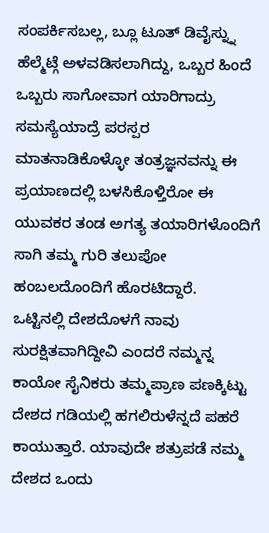ಸಂಪರ್ಕಿಸಬಲ್ಲ, ಬ್ಲೂ ಟೂತ್ ಡಿವೈಸ್ನ್ನು ಹೆಲ್ಮೆಟ್ಗೆ ಅಳವಡಿಸಲಾಗಿದ್ದು, ಒಬ್ಬರ ಹಿಂದೆ ಒಬ್ಬರು ಸಾಗೋವಾಗ ಯಾರಿಗಾದ್ರು ಸಮಸ್ಯೆಯಾದ್ರೆ ಪರಸ್ಪರ ಮಾತನಾಡಿಕೊಳ್ಳೋ ತಂತ್ರಜ್ಞನವನ್ನು ಈ ಪ್ರಯಾಣದಲ್ಲಿ ಬಳಸಿಕೊಳ್ತಿರೋ ಈ ಯುವಕರ ತಂಡ ಅಗತ್ಯ ತಯಾರಿಗಳೊಂದಿಗೆ ಸಾಗಿ ತಮ್ಮ ಗುರಿ ತಲುಪೋ ಹಂಬಲದೊಂದಿಗೆ ಹೊರಟಿದ್ದಾರೆ.
ಒಟ್ಟಿನಲ್ಲಿ ದೇಶದೊಳಗೆ ನಾವು ಸುರಕ್ಷಿತವಾಗಿದ್ದೀವಿ ಎಂದರೆ ನಮ್ಮನ್ನ ಕಾಯೋ ಸೈನಿಕರು ತಮ್ಮಪ್ರಾಣ ಪಣಕ್ಕಿಟ್ಟು ದೇಶದ ಗಡಿಯಲ್ಲಿ ಹಗಲಿರುಳೆನ್ನದೆ ಪಹರೆ ಕಾಯುತ್ತಾರೆ. ಯಾವುದೇ ಶತ್ರುಪಡೆ ನಮ್ಮ ದೇಶದ ಒಂದು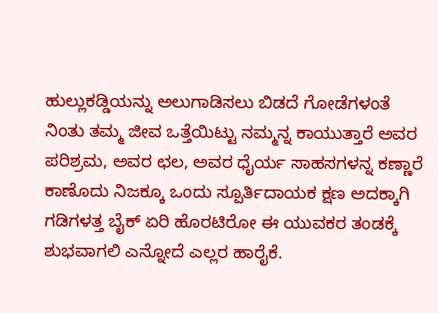ಹುಲ್ಲುಕಡ್ಡಿಯನ್ನು ಅಲುಗಾಡಿಸಲು ಬಿಡದೆ ಗೋಡೆಗಳಂತೆ ನಿಂತು ತಮ್ಮ ಜೀವ ಒತ್ತೆಯಿಟ್ಟು ನಮ್ಮನ್ನ ಕಾಯುತ್ತಾರೆ ಅವರ ಪರಿಶ್ರಮ, ಅವರ ಛಲ, ಅವರ ಧೈರ್ಯ ಸಾಹಸಗಳನ್ನ ಕಣ್ಣಾರೆ ಕಾಣೊದು ನಿಜಕ್ಕೂ ಒಂದು ಸ್ಪೂರ್ತಿದಾಯಕ ಕ್ಷಣ ಅದಕ್ಕಾಗಿ ಗಡಿಗಳತ್ತ ಬೈಕ್ ಏರಿ ಹೊರಟಿರೋ ಈ ಯುವಕರ ತಂಡಕ್ಕೆ ಶುಭವಾಗಲಿ ಎನ್ನೋದೆ ಎಲ್ಲರ ಹಾರೈಕೆ.